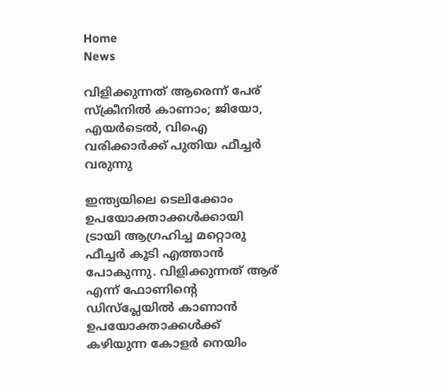Home
News

വിളിക്കുന്നത് ആരെന്ന് പേര് സ്ക്രീനിൽ കാണാം; ജിയോ, എയർടെൽ, വിഐ വരിക്കാർക്ക് പുതിയ ഫീച്ചർ വരുന്നു

ഇന്ത്യയിലെ ടെലിക്കോം ഉപയോക്താക്കൾക്കായി ട്രായി ആഗ്രഹിച്ച മറ്റൊരു ഫീച്ചർ കൂടി എത്താൻ പോകുന്നു. വിളിക്കുന്നത് ആര് എന്ന് ഫോണിന്റെ ഡിസ്പ്ലേയിൽ കാണാൻ ഉപയോക്താക്കൾക്ക് കഴിയുന്ന കോളർ നെയിം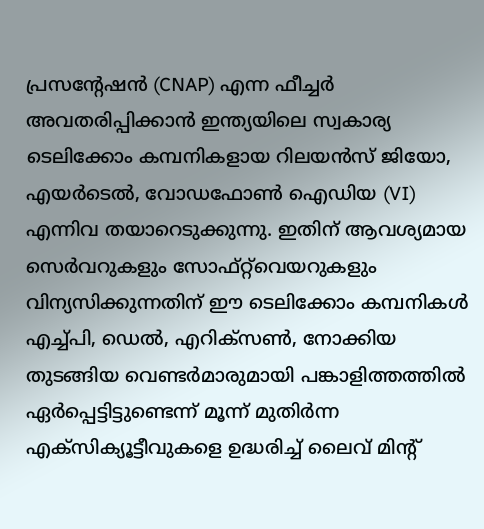പ്രസന്റേഷൻ (CNAP) എന്ന ഫീച്ചർ അ‌വതരിപ്പിക്കാൻ ഇന്ത്യയിലെ സ്വകാര്യ ടെലിക്കോം കമ്പനികളായ റിലയൻസ് ജിയോ, എയർടെൽ, വോഡഫോൺ ഐഡിയ (VI) എന്നിവ തയാറെടുക്കുന്നു. ഇതിന് ആവശ്യമായ സെർവറുകളും സോഫ്റ്റ്‌വെയറുകളും വിന്യസിക്കുന്നതിന് ഈ ടെലിക്കോം കമ്പനികൾ എച്ച്പി, ഡെൽ, എറിക്‌സൺ, നോക്കിയ തുടങ്ങിയ വെണ്ടർമാരുമായി പങ്കാളിത്തത്തിൽ ഏർപ്പെട്ടിട്ടുണ്ടെന്ന് മൂന്ന് മുതിർന്ന എക്സിക്യൂട്ടീവുകളെ ഉദ്ധരിച്ച് ലൈവ് മിന്റ്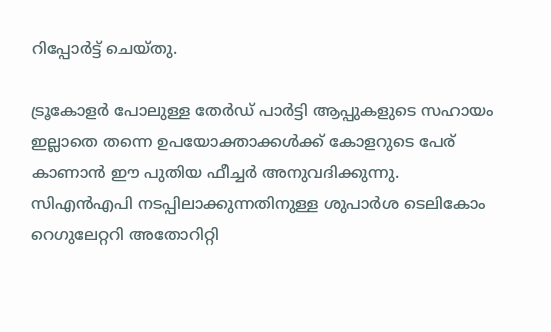റിപ്പോർട്ട് ചെയ്തു.

ട്രൂകോളർ പോലുള്ള തേർഡ് പാർട്ടി ആപ്പുകളുടെ സഹായം ഇല്ലാതെ തന്നെ ഉപയോക്താക്കൾക്ക് കോളറുടെ പേര് കാണാൻ ഈ പുതിയ ഫീച്ചർ അനുവദിക്കുന്നു. സിഎൻഎപി നടപ്പിലാക്കുന്നതിനുള്ള ശുപാർശ ടെലികോം റെഗുലേറ്ററി അതോറിറ്റി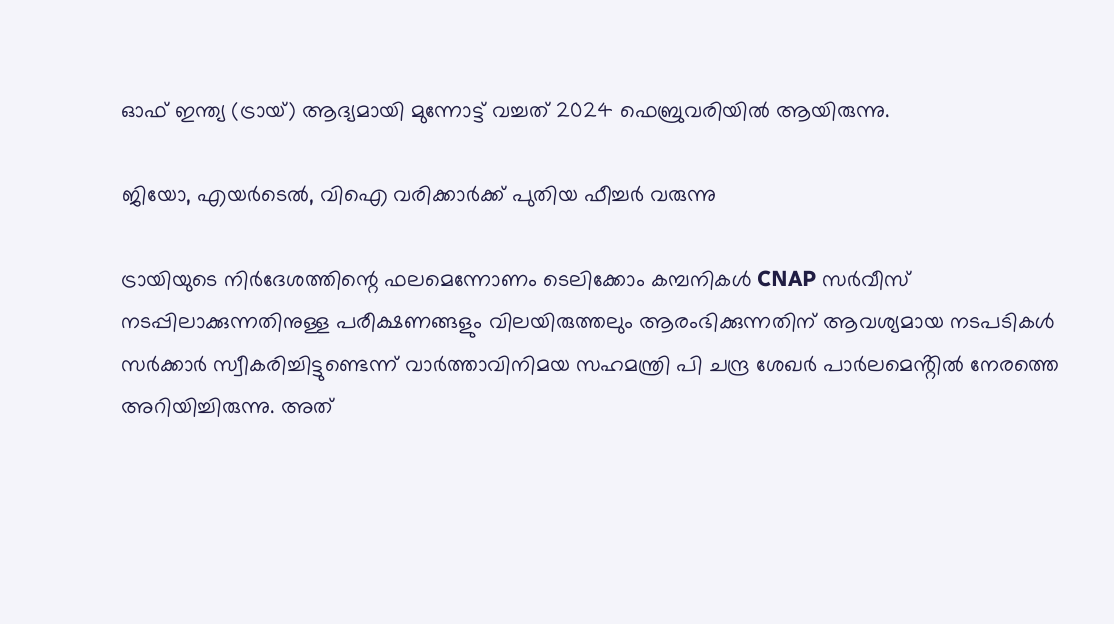ഓഫ് ഇന്ത്യ (ട്രായ്) ആദ്യമായി മുന്നോട്ട് വച്ചത് 2024 ഫെബ്രുവരിയിൽ ആയിരുന്നു.

ജിയോ, എയർടെൽ, വിഐ വരിക്കാർക്ക് പുതിയ ഫീച്ചർ വരുന്നു

ട്രായിയുടെ നിർദേശത്തിന്റെ ഫലമെന്നോണം ടെലിക്കോം കമ്പനികൾ CNAP സർവീസ് നടപ്പിലാക്കുന്നതിനുള്ള പരീക്ഷണങ്ങളും വിലയിരുത്തലും ആരംഭിക്കുന്നതിന് ആവശ്യമായ നടപടികൾ സർക്കാർ സ്വീകരിച്ചിട്ടുണ്ടെന്ന് വാർത്താവിനിമയ സഹമന്ത്രി പി ചന്ദ്ര ശേഖർ പാർലമെൻ്റിൽ നേരത്തെ അ‌റിയിച്ചിരുന്നു. അ‌ത്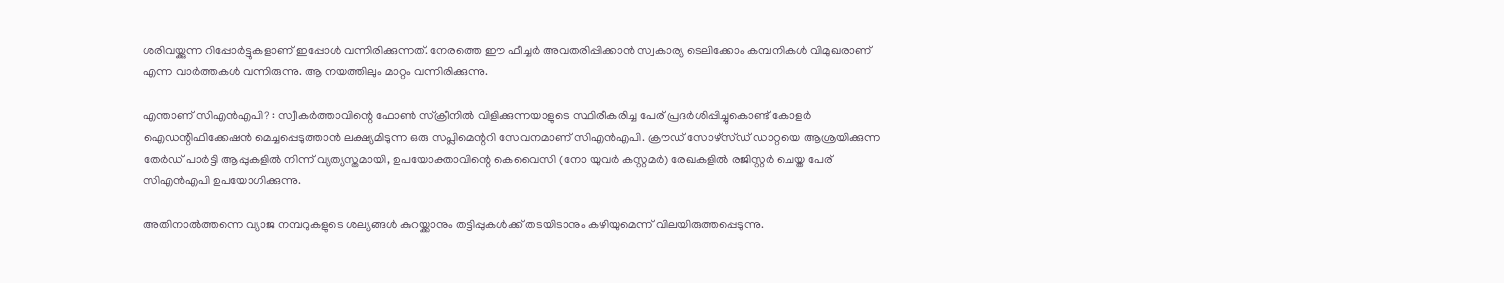ശരിവയ്ക്കുന്ന റിപ്പോർട്ടുകളാണ് ഇപ്പോൾ വന്നിരിക്കുന്നത്. നേരത്തെ ഈ ഫീച്ചർ അ‌വതരിപ്പിക്കാൻ സ്വകാര്യ ടെലിക്കോം കമ്പനികൾ വിമുഖരാണ് എന്ന വാർത്തകൾ വന്നിരുന്നു. ആ നയത്തിലും മാറ്റം വന്നിരിക്കുന്നു.

എന്താണ് സിഎൻഎപി? : സ്വീകർത്താവിന്റെ ഫോൺ സ്‌ക്രീനിൽ വിളിക്കുന്നയാളുടെ സ്ഥിരീകരിച്ച പേര് പ്രദർശിപ്പിച്ചുകൊണ്ട് കോളർ ഐഡന്റിഫിക്കേഷൻ മെച്ചപ്പെടുത്താൻ ലക്ഷ്യമിടുന്ന ഒരു സപ്ലിമെന്ററി സേവനമാണ് സിഎൻഎപി. ക്രൗഡ് സോഴ്‌സ്ഡ് ഡാറ്റയെ ആശ്രയിക്കുന്ന തേർഡ് പാർട്ടി ആപ്പുകളിൽ നിന്ന് വ്യത്യസ്തമായി, ഉപയോക്താവിന്റെ കെവൈസി (നോ യുവർ കസ്റ്റമർ) രേഖകളിൽ രജിസ്റ്റർ ചെയ്ത പേര് സിഎൻഎപി ഉപയോഗിക്കുന്നു.

അ‌തിനാൽത്തന്നെ വ്യാജ നമ്പറുകളുടെ ശല്യങ്ങൾ കുറയ്ക്കാനും തട്ടിപ്പുകൾക്ക് തടയിടാനും കഴിയുമെന്ന് വിലയിരുത്തപ്പെടുന്നു.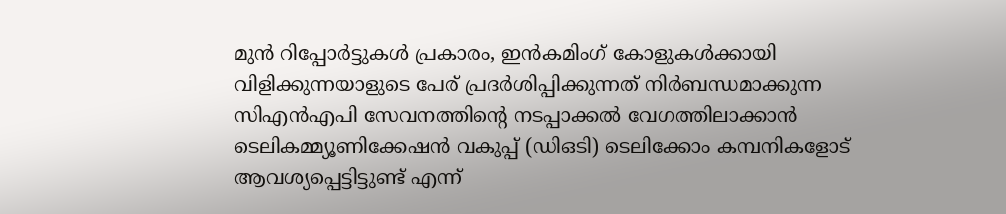മുൻ റിപ്പോർട്ടുകൾ പ്രകാരം, ഇൻകമിംഗ് കോളുകൾക്കായി വിളിക്കുന്നയാളുടെ പേര് പ്രദർശിപ്പിക്കുന്നത് നിർബന്ധമാക്കുന്ന സിഎൻഎപി സേവനത്തിന്റെ നടപ്പാക്കൽ വേഗത്തിലാക്കാൻ ടെലികമ്മ്യൂണിക്കേഷൻ വകുപ്പ് (ഡിഒടി) ടെലിക്കോം കമ്പനികളോട് ആവശ്യപ്പെട്ടിട്ടുണ്ട് എന്ന്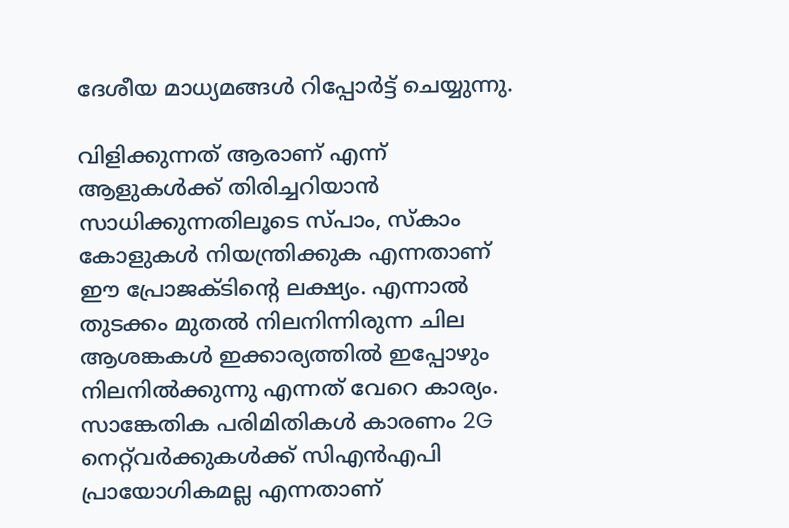ദേശീയ മാധ്യമങ്ങൾ റിപ്പോർട്ട് ചെയ്യുന്നു.

വിളിക്കുന്നത് ആരാണ് എന്ന് ആളുകൾക്ക് തിരിച്ചറിയാൻ സാധിക്കുന്നതിലൂടെ സ്പാം, സ്കാം കോളുകൾ നിയന്ത്രിക്കുക എന്നതാണ് ഈ പ്രോജക്ടിന്റെ ലക്ഷ്യം. എന്നാൽ തുടക്കം മുതൽ നിലനിന്നിരുന്ന ചില ആശങ്കകൾ ഇക്കാര്യത്തിൽ ഇപ്പോഴും നിലനിൽക്കുന്നു എന്നത് വേറെ കാര്യം. സാങ്കേതിക പരിമിതികൾ കാരണം 2G നെറ്റ്‌വർക്കുകൾക്ക് സിഎൻഎപി പ്രായോഗികമല്ല എന്നതാണ്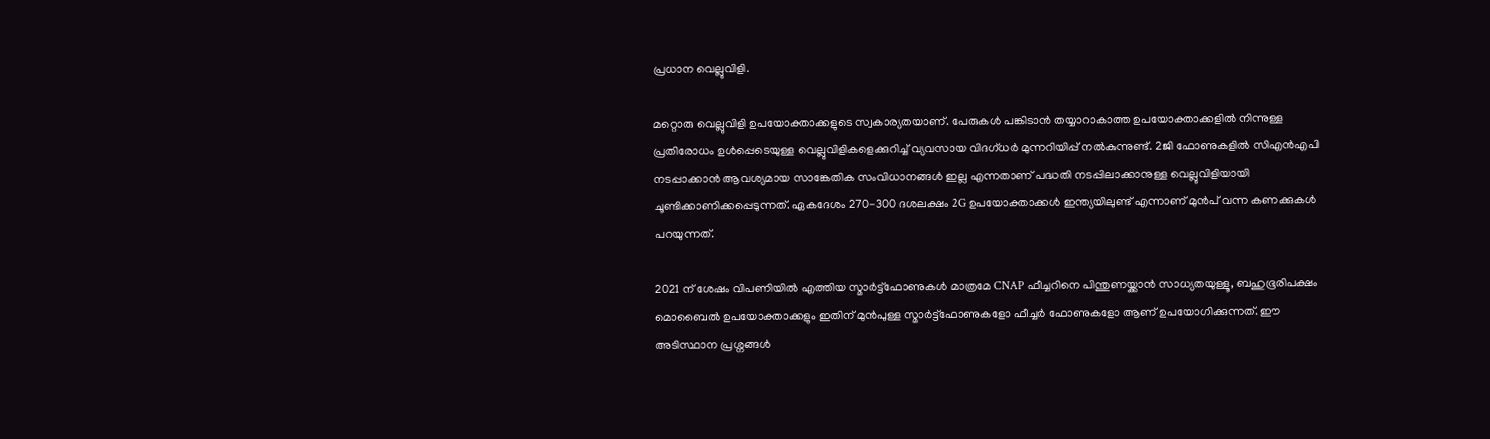പ്രധാന വെല്ലുവിളി.

മറ്റൊരു വെല്ലുവിളി ഉപയോക്താക്കളുടെ സ്വകാര്യതയാണ്. പേരുകൾ പങ്കിടാൻ തയ്യാറാകാത്ത ഉപയോക്താക്കളിൽ നിന്നുള്ള പ്രതിരോധം ഉൾപ്പെടെയുള്ള വെല്ലുവിളികളെക്കുറിച്ച് വ്യവസായ വിദഗ്ധർ മുന്നറിയിപ്പ് നൽകുന്നുണ്ട്. 2ജി ഫോണുകളിൽ സിഎൻഎപി നടപ്പാക്കാൻ ആവശ്യമായ സാങ്കേതിക സംവിധാനങ്ങൾ ഇല്ല എന്നതാണ് പദ്ധതി നടപ്പിലാക്കാനുള്ള വെല്ലുവിളിയായി ചൂണ്ടിക്കാണിക്കപ്പെടുന്നത്. ഏകദേശം 270-300 ദശലക്ഷം 2G ഉപയോക്താക്കൾ ഇന്ത്യയിലുണ്ട് എന്നാണ് മുൻപ് വന്ന കണക്കുകൾ പറയുന്നത്.

2021 ന് ശേഷം വിപണിയിൽ എത്തിയ സ്മാർട്ട്ഫോണുകൾ മാത്രമേ CNAP ഫീച്ചറിനെ പിന്തുണയ്ക്കാൻ സാധ്യതയുള്ളൂ, ബഹുഭൂരിപക്ഷം മൊബൈൽ ഉപയോക്താക്കളും ഇതിന് മുൻപുള്ള സ്മാർട്ട്ഫോണുകളോ ഫീച്ചർ ഫോണുകളോ ആണ് ഉപയോഗിക്കുന്നത്. ഈ അ‌ടിസ്ഥാന പ്രശ്നങ്ങൾ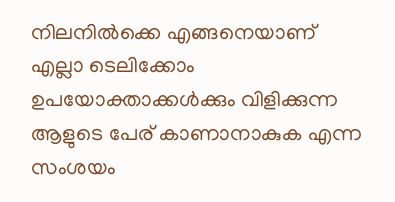നിലനിൽക്കെ എങ്ങനെയാണ് എല്ലാ ടെലിക്കോം ഉപയോക്താക്കൾക്കും വിളിക്കുന്ന ആളുടെ പേര് കാണാനാകുക എന്ന സംശയം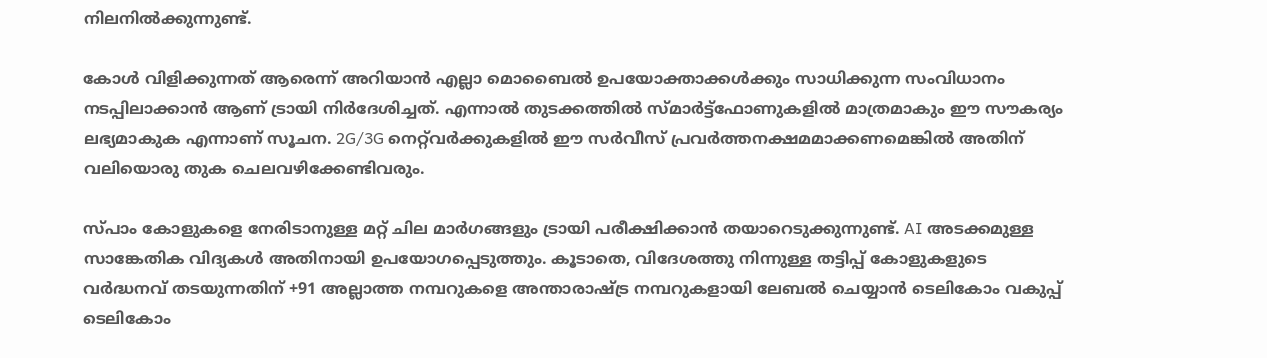നിലനിൽക്കുന്നുണ്ട്.

കോൾ വിളിക്കുന്നത് ആരെന്ന് അ‌റിയാൻ എല്ലാ മൊബൈൽ ഉപയോക്താക്കൾക്കും സാധിക്കുന്ന സംവിധാനം നടപ്പിലാക്കാൻ ആണ് ട്രായി നിർദേശിച്ചത്. എന്നാൽ തുടക്കത്തിൽ സ്മാർട്ട്ഫോണുകളിൽ മാത്രമാകും ഈ സൗകര്യം ലഭ്യമാകുക എന്നാണ് സൂചന. 2G/3G നെറ്റ്‌വർക്കുകളിൽ ഈ സർവീസ് പ്രവർത്തനക്ഷമമാക്കണമെങ്കിൽ അ‌തിന് വലിയൊരു തുക ചെലവഴിക്കേണ്ടിവരും.

സ്പാം കോളുകളെ നേരിടാനുള്ള മറ്റ് ചില മാർഗങ്ങളും ട്രായി പരീക്ഷിക്കാൻ തയാറെടുക്കുന്നുണ്ട്. AI അ‌ടക്കമുള്ള സാങ്കേതിക വിദ്യകൾ അ‌തിനായി ഉപയോഗപ്പെടുത്തും. കൂടാതെ, വിദേശത്തു നിന്നുള്ള തട്ടിപ്പ് കോളുകളുടെ വർദ്ധനവ് തടയുന്നതിന് +91 അല്ലാത്ത നമ്പറുകളെ അന്താരാഷ്ട്ര നമ്പറുകളായി ലേബൽ ചെയ്യാൻ ടെലികോം വകുപ്പ് ടെലികോം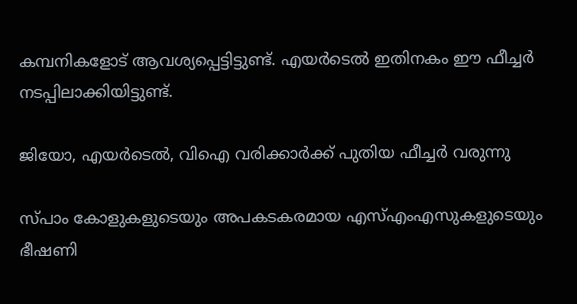കമ്പനികളോട് ആവശ്യപ്പെട്ടിട്ടുണ്ട്. എയർടെൽ ഇതിനകം ഈ ഫീച്ചർ നടപ്പിലാക്കിയിട്ടുണ്ട്.

ജിയോ, എയർടെൽ, വിഐ വരിക്കാർക്ക് പുതിയ ഫീച്ചർ വരുന്നു

സ്പാം കോളുകളുടെയും അ‌പകടകരമായ എസ്എംഎസുകളുടെയും ഭീഷണി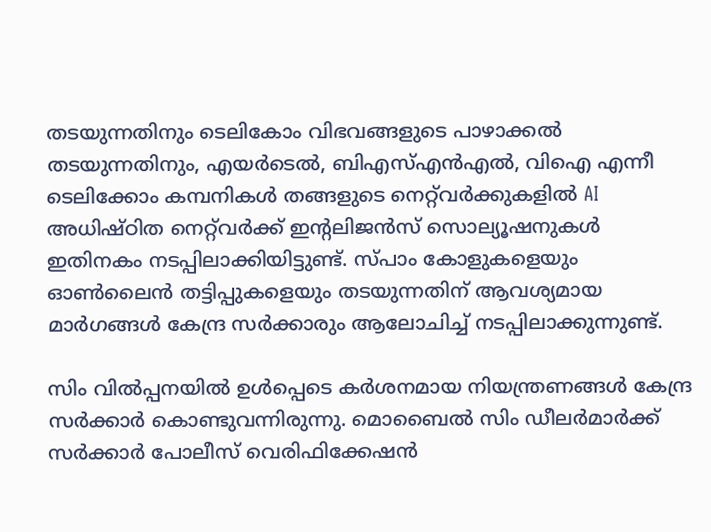തടയുന്നതിനും ടെലികോം വിഭവങ്ങളുടെ പാഴാക്കൽ തടയുന്നതിനും, എയർടെൽ, ബിഎസ്എൻഎൽ, വിഐ എന്നീ ടെലിക്കോം കമ്പനികൾ തങ്ങളുടെ നെറ്റ്‌വർക്കുകളിൽ AI അധിഷ്ഠിത നെറ്റ്‌വർക്ക് ഇന്റലിജൻസ് സൊല്യൂഷനുകൾ ഇതിനകം നടപ്പിലാക്കിയിട്ടുണ്ട്. സ്പാം കോളുകളെയും ഓൺലൈൻ തട്ടിപ്പുകളെയും തടയുന്നതിന് ആവശ്യമായ മാർഗങ്ങൾ കേന്ദ്ര സർക്കാരും ആലോചിച്ച് നടപ്പിലാക്കുന്നുണ്ട്.

സിം വിൽപ്പനയിൽ ഉൾപ്പെടെ കർശനമായ നിയന്ത്രണങ്ങൾ കേന്ദ്ര സർക്കാർ കൊണ്ടുവന്നിരുന്നു. മൊബൈൽ സിം ഡീലർമാർക്ക് സർക്കാർ പോലീസ് വെരിഫിക്കേഷൻ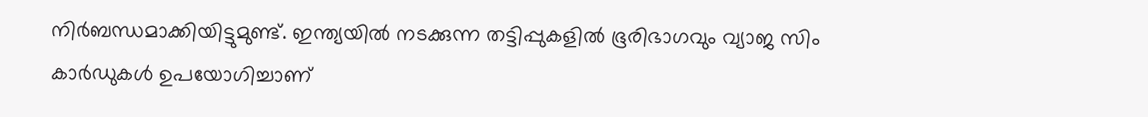നിർബന്ധമാക്കിയിട്ടുമുണ്ട്. ഇന്ത്യയിൽ നടക്കുന്ന തട്ടിപ്പുകളിൽ ഭൂരിഭാഗവും വ്യാജ സിം കാർഡുകൾ ഉപയോഗിച്ചാണ്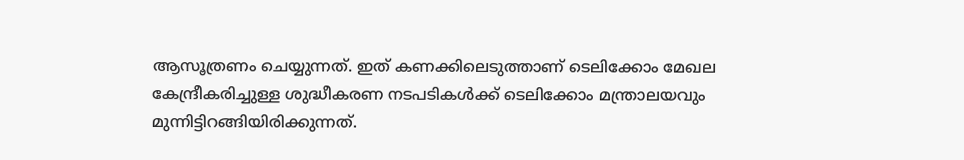ആസൂത്രണം ചെയ്യുന്നത്. ഇത് കണക്കിലെടുത്താണ് ടെലിക്കോം മേഖല കേന്ദ്രീകരിച്ചുള്ള ശുദ്ധീകരണ നടപടികൾക്ക് ടെലിക്കോം മന്ത്രാലയവും മുന്നിട്ടിറങ്ങിയിരിക്കുന്നത്.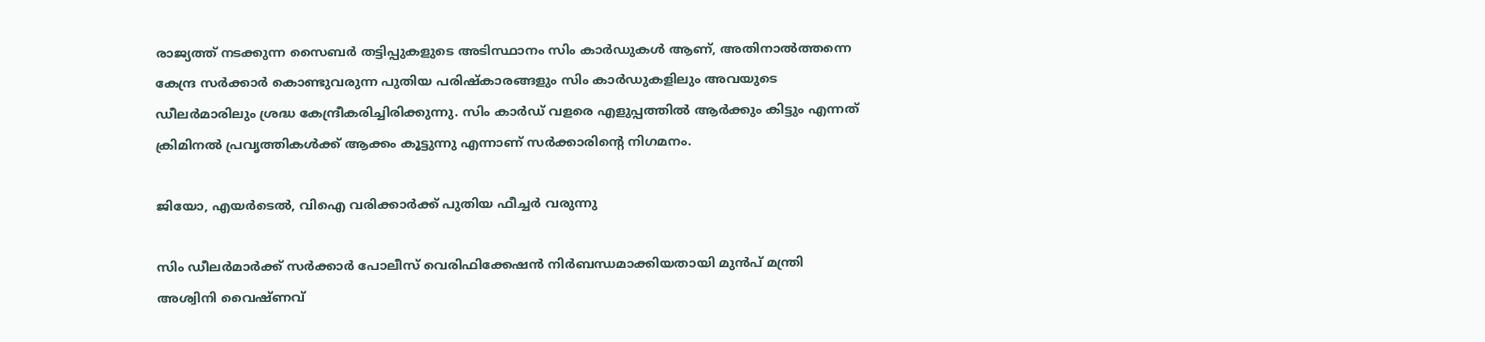രാജ്യത്ത് നടക്കുന്ന സൈബർ തട്ടിപ്പുകളുടെ അ‌ടിസ്ഥാനം സിം കാർഡുകൾ ആണ്, അ‌തിനാൽത്തന്നെ കേന്ദ്ര സർക്കാർ കൊണ്ടുവരുന്ന പുതിയ പരിഷ്കാരങ്ങളും സിം കാർഡുകളിലും അവയുടെ ഡീലർമാരിലും ശ്രദ്ധ കേന്ദ്രീകരിച്ചിരിക്കുന്നു. സിം കാർഡ് വളരെ എളുപ്പത്തിൽ ആർക്കും കിട്ടും എന്നത് ക്രിമിനൽ പ്രവൃത്തികൾക്ക് ആക്കം കൂട്ടുന്നു എന്നാണ് സർക്കാരിന്റെ നിഗമനം.

ജിയോ, എയർടെൽ, വിഐ വരിക്കാർക്ക് പുതിയ ഫീച്ചർ വരുന്നു

സിം ഡീലർമാർക്ക് സർക്കാർ പോലീസ് വെരിഫിക്കേഷൻ നിർബന്ധമാക്കിയതായി മുൻപ് മന്ത്രി അശ്വിനി വൈഷ്ണവ്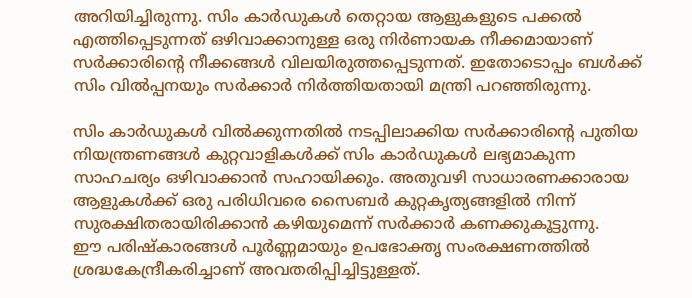അ‌റിയിച്ചിരുന്നു. സിം കാർഡുകൾ തെറ്റായ ആളുകളുടെ പക്കൽ എത്തിപ്പെടുന്നത് ഒഴിവാക്കാനുള്ള ഒരു നിർണായക നീക്കമായാണ് സർക്കാരിന്റെ നീക്കങ്ങൾ വിലയിരുത്തപ്പെടുന്നത്. ഇതോടൊപ്പം ബൾക്ക് സിം വിൽപ്പനയും സർക്കാർ നിർത്തിയതായി മന്ത്രി പറഞ്ഞിരുന്നു.

സിം കാർഡുകൾ വിൽക്കുന്നതിൽ നടപ്പിലാക്കിയ സർക്കാരിന്റെ പുതിയ നിയന്ത്രണങ്ങൾ കുറ്റവാളികൾക്ക് സിം കാർഡുകൾ ലഭ്യമാകുന്ന സാഹചര്യം ഒഴിവാക്കാൻ സഹായിക്കും. അ‌തുവഴി സാധാരണക്കാരായ ആളുകൾക്ക് ഒരു പരിധിവരെ സൈബർ കുറ്റകൃത്യങ്ങളിൽ നിന്ന് സുരക്ഷിതരായിരിക്കാൻ കഴിയുമെന്ന് സർക്കാർ കണക്കുകൂട്ടുന്നു.
ഈ പരിഷ്കാരങ്ങൾ പൂർണ്ണമായും ഉപഭോക്തൃ സംരക്ഷണത്തിൽ ശ്രദ്ധകേന്ദ്രീകരിച്ചാണ് അ‌വതരിപ്പിച്ചിട്ടുള്ളത്.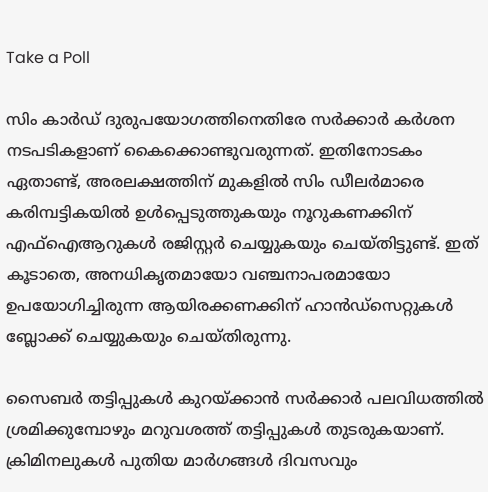Take a Poll

സിം കാർഡ് ദുരുപയോഗത്തിനെതിരേ സർക്കാർ കർശന നടപടികളാണ് കൈക്കൊണ്ടുവരുന്നത്. ഇതിനോടകം ഏതാണ്ട്, അ‌രലക്ഷത്തിന് മുകളിൽ സിം ഡീലർമാരെ കരിമ്പട്ടികയിൽ ഉൾപ്പെടുത്തുകയും നൂറുകണക്കിന് എഫ്‌ഐആറുകൾ രജിസ്റ്റർ ചെയ്യുകയും ചെയ്തിട്ടുണ്ട്. ഇത് കൂടാതെ, അനധികൃതമായോ വഞ്ചനാപരമായോ ഉപയോഗിച്ചിരുന്ന ആയിരക്കണക്കിന് ഹാൻഡ്സെറ്റുകൾ ബ്ലോക്ക് ചെയ്യുകയും ചെയ്തിരുന്നു.

സൈബർ തട്ടിപ്പുകൾ കുറയ്ക്കാൻ സർക്കാർ പലവിധത്തിൽ ശ്രമിക്കുമ്പോഴും മറുവശത്ത് തട്ടിപ്പുകൾ തുടരുകയാണ്. ക്രിമിനലുകൾ പുതിയ മാർഗങ്ങൾ ദിവസവും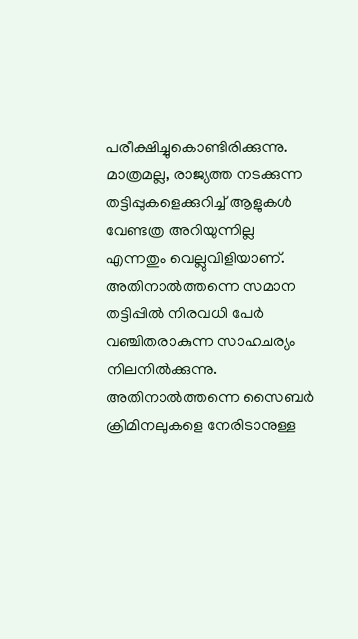പരീക്ഷിച്ചുകൊണ്ടിരിക്കുന്നു. മാത്രമല്ല, രാജ്യത്ത നടക്കുന്ന തട്ടിപ്പുകളെക്കുറിച്ച് ആളുകൾ വേണ്ടത്ര അ‌റിയുന്നില്ല എന്നതും വെല്ലുവിളിയാണ്. അ‌തിനാൽത്തന്നെ സമാന തട്ടിപ്പിൽ നിരവധി പേർ വഞ്ചിതരാകുന്ന സാഹചര്യം നിലനിൽക്കുന്നു. അ‌തിനാൽത്തന്നെ സൈബർ ക്രിമിനലുകളെ നേരിടാനുള്ള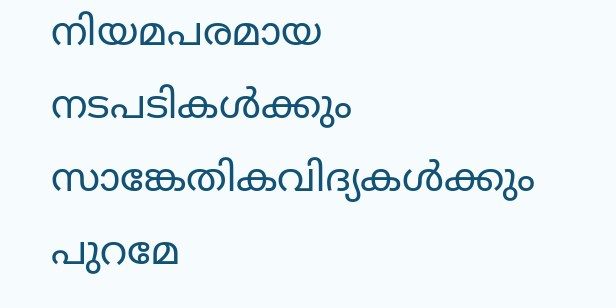നിയമപരമായ നടപടികൾക്കും സാങ്കേതികവിദ്യകൾക്കും പുറമേ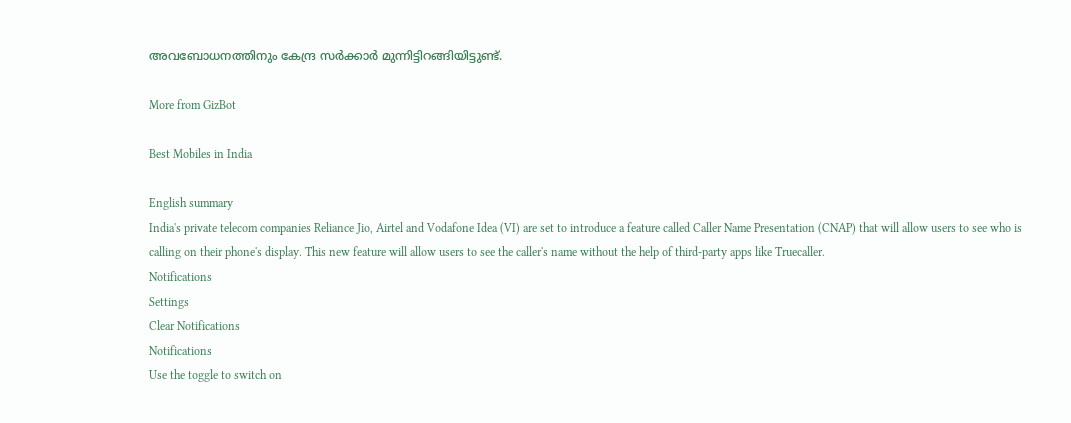അ‌വബോധനത്തിനും കേന്ദ്ര സർക്കാർ മുന്നിട്ടിറങ്ങിയിട്ടുണ്ട്.

More from GizBot

Best Mobiles in India

English summary
India's private telecom companies Reliance Jio, Airtel and Vodafone Idea (VI) are set to introduce a feature called Caller Name Presentation (CNAP) that will allow users to see who is calling on their phone's display. This new feature will allow users to see the caller's name without the help of third-party apps like Truecaller.
Notifications
Settings
Clear Notifications
Notifications
Use the toggle to switch on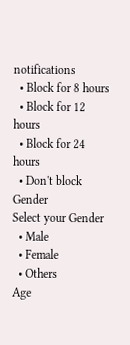notifications
  • Block for 8 hours
  • Block for 12 hours
  • Block for 24 hours
  • Don't block
Gender
Select your Gender
  • Male
  • Female
  • Others
Age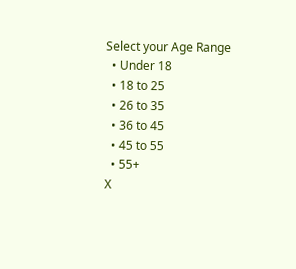Select your Age Range
  • Under 18
  • 18 to 25
  • 26 to 35
  • 36 to 45
  • 45 to 55
  • 55+
X